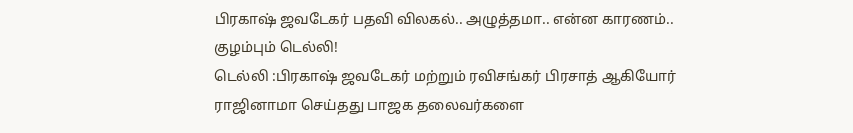பிரகாஷ் ஜவடேகர் பதவி விலகல்.. அழுத்தமா.. என்ன காரணம்.. குழம்பும் டெல்லி!
டெல்லி :பிரகாஷ் ஜவடேகர் மற்றும் ரவிசங்கர் பிரசாத் ஆகியோர் ராஜினாமா செய்தது பாஜக தலைவர்களை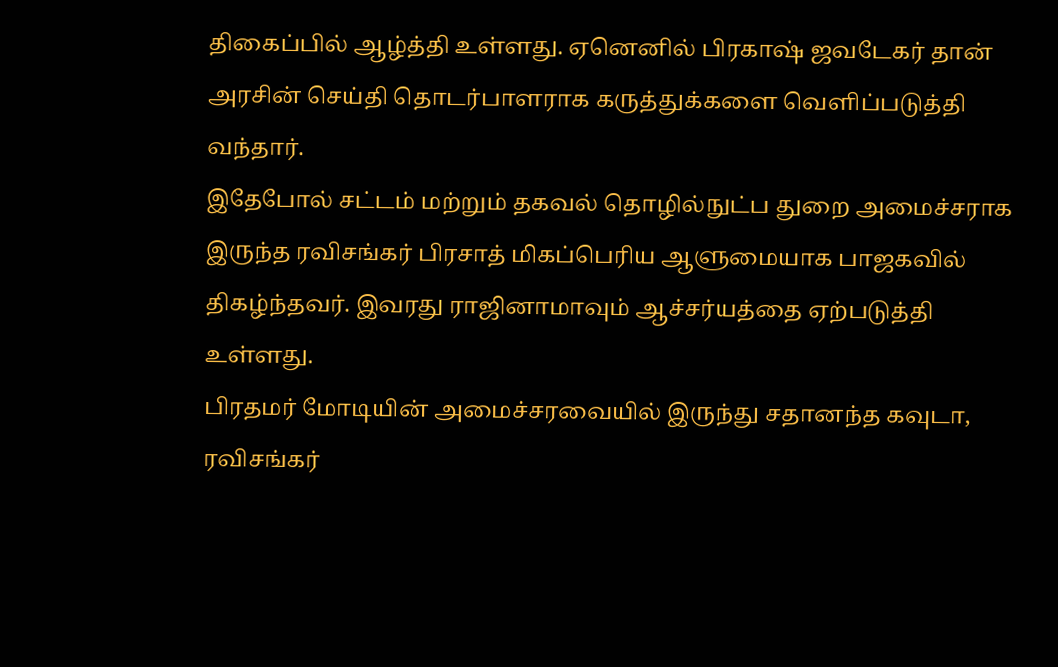திகைப்பில் ஆழ்த்தி உள்ளது. ஏனெனில் பிரகாஷ் ஜவடேகர் தான் அரசின் செய்தி தொடர்பாளராக கருத்துக்களை வெளிப்படுத்தி வந்தார்.
இதேபோல் சட்டம் மற்றும் தகவல் தொழில்நுட்ப துறை அமைச்சராக இருந்த ரவிசங்கர் பிரசாத் மிகப்பெரிய ஆளுமையாக பாஜகவில் திகழ்ந்தவர். இவரது ராஜினாமாவும் ஆச்சர்யத்தை ஏற்படுத்தி உள்ளது.
பிரதமர் மோடியின் அமைச்சரவையில் இருந்து சதானந்த கவுடா, ரவிசங்கர்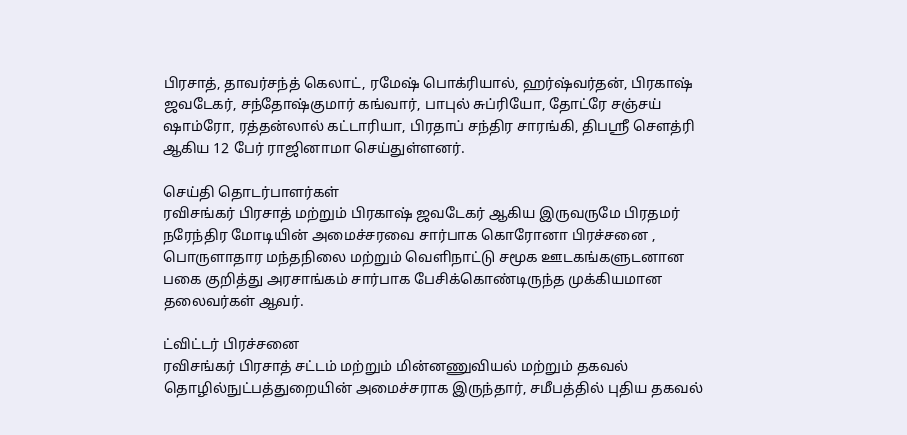பிரசாத், தாவர்சந்த் கெலாட், ரமேஷ் பொக்ரியால், ஹர்ஷ்வர்தன், பிரகாஷ் ஜவடேகர், சந்தோஷ்குமார் கங்வார், பாபுல் சுப்ரியோ, தோட்ரே சஞ்சய் ஷாம்ரோ, ரத்தன்லால் கட்டாரியா, பிரதாப் சந்திர சாரங்கி, திபஶ்ரீ செளத்ரி ஆகிய 12 பேர் ராஜினாமா செய்துள்ளனர்.

செய்தி தொடர்பாளர்கள்
ரவிசங்கர் பிரசாத் மற்றும் பிரகாஷ் ஜவடேகர் ஆகிய இருவருமே பிரதமர் நரேந்திர மோடியின் அமைச்சரவை சார்பாக கொரோனா பிரச்சனை , பொருளாதார மந்தநிலை மற்றும் வெளிநாட்டு சமூக ஊடகங்களுடனான பகை குறித்து அரசாங்கம் சார்பாக பேசிக்கொண்டிருந்த முக்கியமான தலைவர்கள் ஆவர்.

ட்விட்டர் பிரச்சனை
ரவிசங்கர் பிரசாத் சட்டம் மற்றும் மின்னணுவியல் மற்றும் தகவல் தொழில்நுட்பத்துறையின் அமைச்சராக இருந்தார், சமீபத்தில் புதிய தகவல்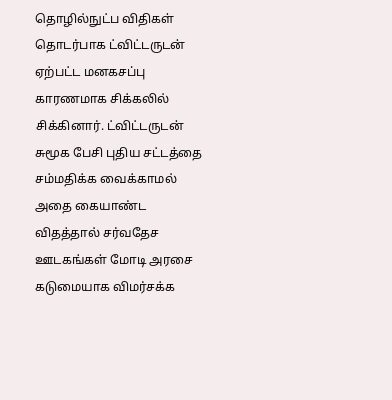தொழில்நுட்ப விதிகள் தொடர்பாக ட்விட்டருடன் ஏற்பட்ட மனகசப்பு காரணமாக சிக்கலில் சிக்கினார். ட்விட்டருடன் சுமூக பேசி புதிய சட்டத்தை சம்மதிக்க வைக்காமல் அதை கையாண்ட விதத்தால் சர்வதேச ஊடகங்கள் மோடி அரசை கடுமையாக விமர்சக்க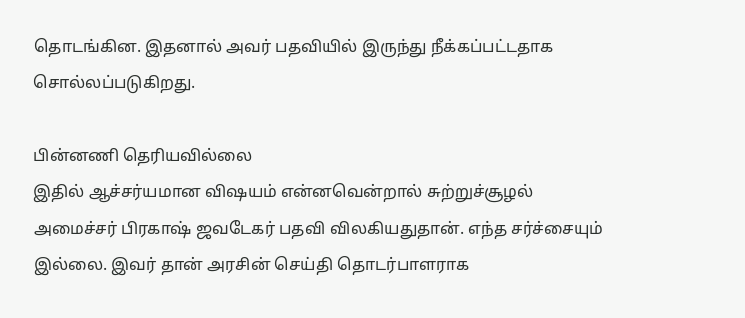தொடங்கின. இதனால் அவர் பதவியில் இருந்து நீக்கப்பட்டதாக சொல்லப்படுகிறது.

பின்னணி தெரியவில்லை
இதில் ஆச்சர்யமான விஷயம் என்னவென்றால் சுற்றுச்சூழல் அமைச்சர் பிரகாஷ் ஜவடேகர் பதவி விலகியதுதான். எந்த சர்ச்சையும் இல்லை. இவர் தான் அரசின் செய்தி தொடர்பாளராக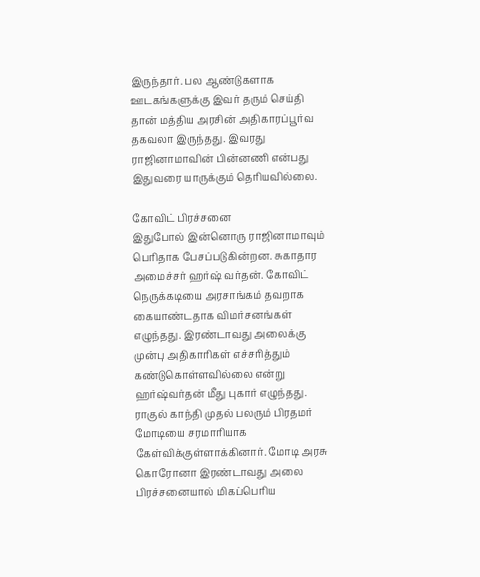இருந்தார். பல ஆண்டுகளாக ஊடகங்களுக்கு இவர் தரும் செய்தி தான் மத்திய அரசின் அதிகாரப்பூர்வ தகவலா இருந்தது. இவரது ராஜினாமாவின் பின்னணி என்பது இதுவரை யாருக்கும் தெரியவில்லை.

கோவிட் பிரச்சனை
இதுபோல் இன்னொரு ராஜினாமாவும் பெரிதாக பேசப்படுகின்றன. சுகாதார அமைச்சர் ஹர்ஷ் வர்தன். கோவிட் நெருக்கடியை அரசாங்கம் தவறாக கையாண்டதாக விமர்சனங்கள் எழுந்தது. இரண்டாவது அலைக்கு முன்பு அதிகாரிகள் எச்சரித்தும் கண்டுகொள்ளவில்லை என்று ஹர்ஷ்வர்தன் மீது புகார் எழுந்தது. ராகுல் காந்தி முதல் பலரும் பிரதமர் மோடியை சரமாரியாக கேள்விக்குள்ளாக்கினார். மோடி அரசு கொரோனா இரண்டாவது அலை பிரச்சனையால் மிகப்பெரிய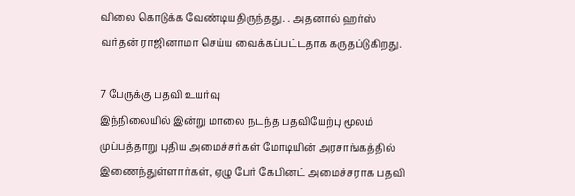விலை கொடுக்க வேண்டியதிருந்தது. . அதனால் ஹர்ஸ் வர்தன் ராஜினாமா செய்ய வைக்கப்பட்டதாக கருதப்டுகிறது.

7 பேருக்கு பதவி உயர்வு
இந்நிலையில் இன்று மாலை நடந்த பதவியேற்பு மூலம் முப்பத்தாறு புதிய அமைச்சர்கள் மோடியின் அரசாங்கத்தில் இணைந்துள்ளார்கள், ஏழு பேர் கேபினட் அமைச்சராக பதவி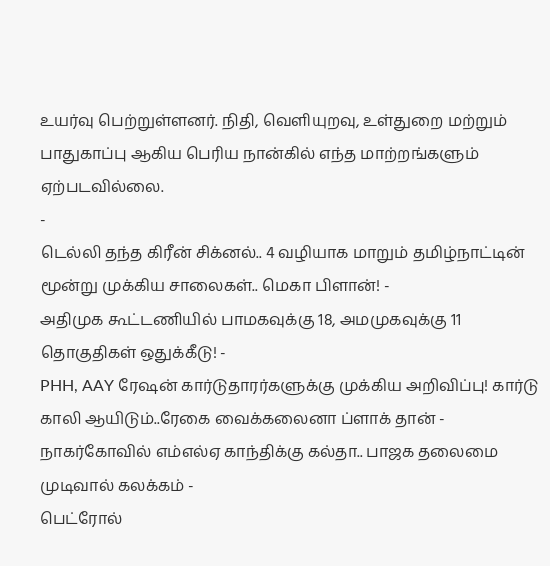உயர்வு பெற்றுள்ளனர். நிதி, வெளியுறவு, உள்துறை மற்றும் பாதுகாப்பு ஆகிய பெரிய நான்கில் எந்த மாற்றங்களும் ஏற்படவில்லை.
-
டெல்லி தந்த கிரீன் சிக்னல்.. 4 வழியாக மாறும் தமிழ்நாட்டின் மூன்று முக்கிய சாலைகள்.. மெகா பிளான்! -
அதிமுக கூட்டணியில் பாமகவுக்கு 18, அமமுகவுக்கு 11 தொகுதிகள் ஒதுக்கீடு! -
PHH, AAY ரேஷன் கார்டுதாரர்களுக்கு முக்கிய அறிவிப்பு! கார்டு காலி ஆயிடும்..ரேகை வைக்கலைனா ப்ளாக் தான் -
நாகர்கோவில் எம்எல்ஏ காந்திக்கு கல்தா.. பாஜக தலைமை முடிவால் கலக்கம் -
பெட்ரோல்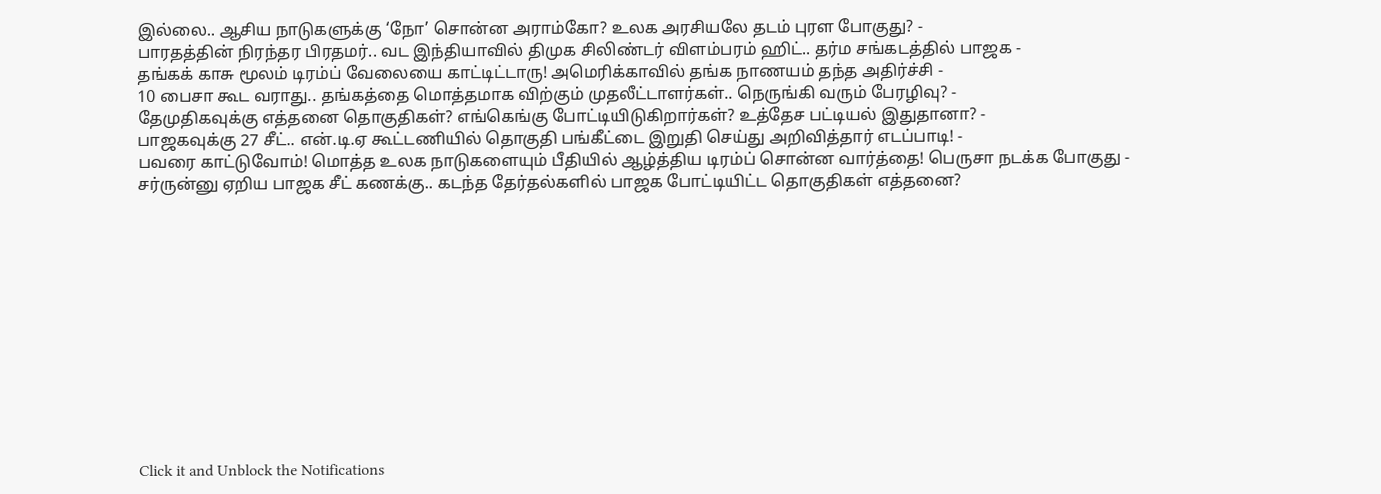இல்லை.. ஆசிய நாடுகளுக்கு ‘நோ’ சொன்ன அராம்கோ? உலக அரசியலே தடம் புரள போகுது? -
பாரதத்தின் நிரந்தர பிரதமர்.. வட இந்தியாவில் திமுக சிலிண்டர் விளம்பரம் ஹிட்.. தர்ம சங்கடத்தில் பாஜக -
தங்கக் காசு மூலம் டிரம்ப் வேலையை காட்டிட்டாரு! அமெரிக்காவில் தங்க நாணயம் தந்த அதிர்ச்சி -
10 பைசா கூட வராது.. தங்கத்தை மொத்தமாக விற்கும் முதலீட்டாளர்கள்.. நெருங்கி வரும் பேரழிவு? -
தேமுதிகவுக்கு எத்தனை தொகுதிகள்? எங்கெங்கு போட்டியிடுகிறார்கள்? உத்தேச பட்டியல் இதுதானா? -
பாஜகவுக்கு 27 சீட்.. என்.டி.ஏ கூட்டணியில் தொகுதி பங்கீட்டை இறுதி செய்து அறிவித்தார் எடப்பாடி! -
பவரை காட்டுவோம்! மொத்த உலக நாடுகளையும் பீதியில் ஆழ்த்திய டிரம்ப் சொன்ன வார்த்தை! பெருசா நடக்க போகுது -
சர்ருன்னு ஏறிய பாஜக சீட் கணக்கு.. கடந்த தேர்தல்களில் பாஜக போட்டியிட்ட தொகுதிகள் எத்தனை?












Click it and Unblock the Notifications